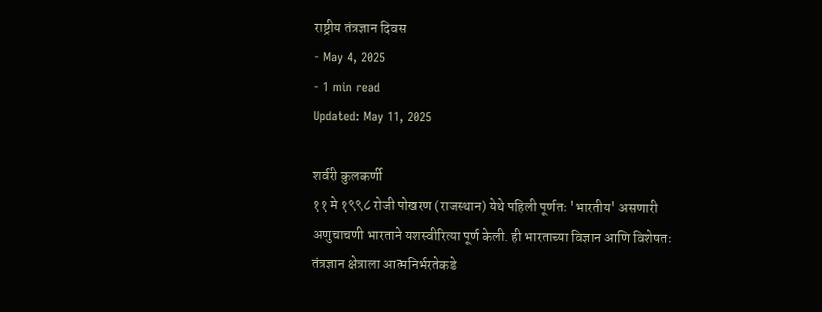राष्ट्रीय तंत्रज्ञान दिवस
- May 4, 2025
- 1 min read
Updated: May 11, 2025

शर्वरी कुलकर्णी
११ मे १९९८ रोजी पोखरण (राजस्थान) येथे पहिली पूर्णतः 'भारतीय' असणारी अणुचाचणी भारताने यशस्वीरित्या पूर्ण केली. ही भारताच्या विज्ञान आणि विशेषतः तंत्रज्ञान क्षेत्राला आत्मनिर्भरतेकडे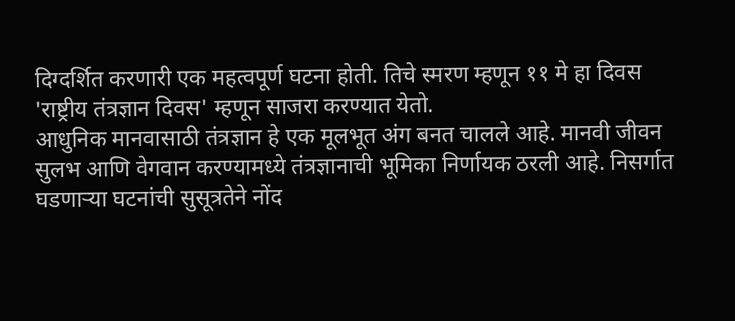दिग्दर्शित करणारी एक महत्वपूर्ण घटना होती. तिचे स्मरण म्हणून ११ मे हा दिवस 'राष्ट्रीय तंत्रज्ञान दिवस' म्हणून साजरा करण्यात येतो.
आधुनिक मानवासाठी तंत्रज्ञान हे एक मूलभूत अंग बनत चालले आहे. मानवी जीवन सुलभ आणि वेगवान करण्यामध्ये तंत्रज्ञानाची भूमिका निर्णायक ठरली आहे. निसर्गात घडणाऱ्या घटनांची सुसूत्रतेने नोंद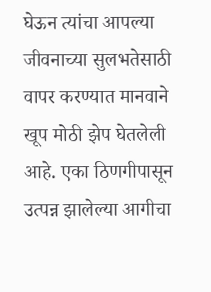घेऊन त्यांचा आपल्या जीवनाच्या सुलभतेसाठी वापर करण्यात मानवाने खूप मोठी झेप घेतलेली आहे. एका ठिणगीपासून उत्पन्न झालेल्या आगीचा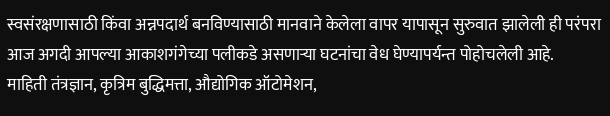स्वसंरक्षणासाठी किंवा अन्नपदार्थ बनविण्यासाठी मानवाने केलेला वापर यापासून सुरुवात झालेली ही परंपरा आज अगदी आपल्या आकाशगंगेच्या पलीकडे असणाऱ्या घटनांचा वेध घेण्यापर्यन्त पोहोचलेली आहे.
माहिती तंत्रज्ञान, कृत्रिम बुद्धिमत्ता, औद्योगिक ऑटोमेशन,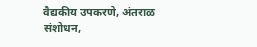वैद्यकीय उपकरणे, अंतराळ संशोधन,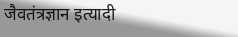जैवतंत्रज्ञान इत्यादी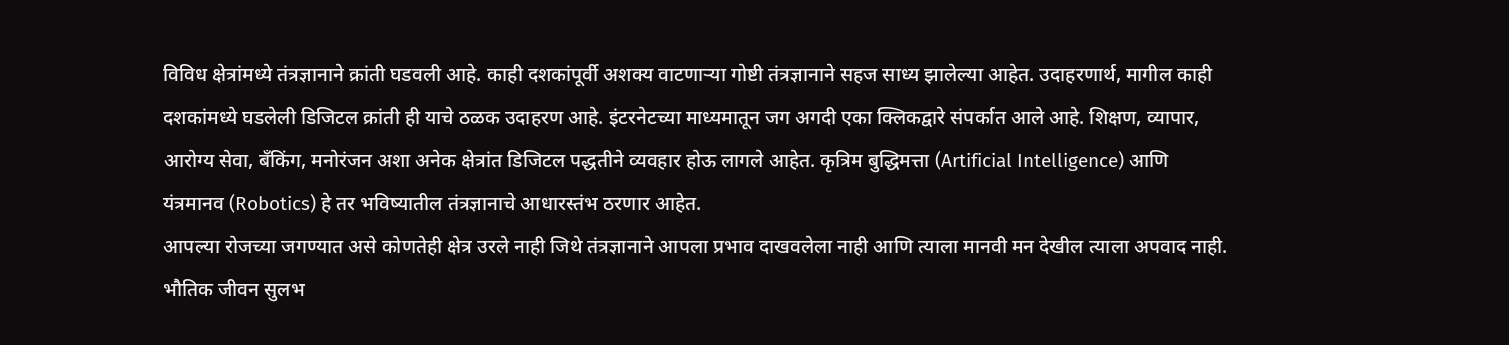विविध क्षेत्रांमध्ये तंत्रज्ञानाने क्रांती घडवली आहे. काही दशकांपूर्वी अशक्य वाटणाऱ्या गोष्टी तंत्रज्ञानाने सहज साध्य झालेल्या आहेत. उदाहरणार्थ, मागील काही दशकांमध्ये घडलेली डिजिटल क्रांती ही याचे ठळक उदाहरण आहे. इंटरनेटच्या माध्यमातून जग अगदी एका क्लिकद्वारे संपर्कात आले आहे. शिक्षण, व्यापार, आरोग्य सेवा, बँकिंग, मनोरंजन अशा अनेक क्षेत्रांत डिजिटल पद्धतीने व्यवहार होऊ लागले आहेत. कृत्रिम बुद्धिमत्ता (Artificial Intelligence) आणि यंत्रमानव (Robotics) हे तर भविष्यातील तंत्रज्ञानाचे आधारस्तंभ ठरणार आहेत.
आपल्या रोजच्या जगण्यात असे कोणतेही क्षेत्र उरले नाही जिथे तंत्रज्ञानाने आपला प्रभाव दाखवलेला नाही आणि त्याला मानवी मन देखील त्याला अपवाद नाही. भौतिक जीवन सुलभ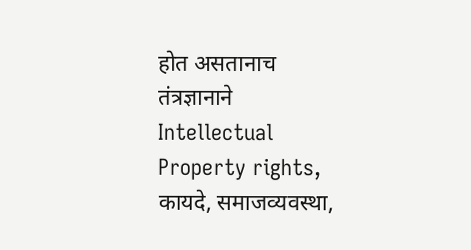होत असतानाच तंत्रज्ञानाने Intellectual Property rights, कायदे, समाजव्यवस्था,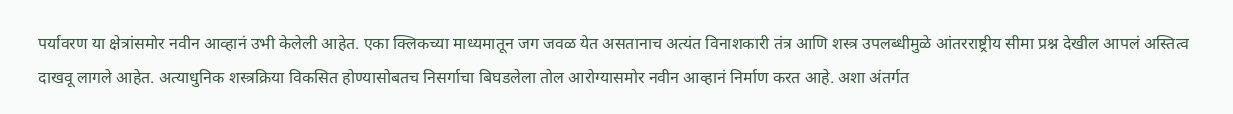पर्यावरण या क्षेत्रांसमोर नवीन आव्हानं उभी केलेली आहेत. एका क्लिकच्या माध्यमातून जग जवळ येत असतानाच अत्यंत विनाशकारी तंत्र आणि शस्त्र उपलब्धीमुळे आंतरराष्ट्रीय सीमा प्रश्न देखील आपलं अस्तित्व दाखवू लागले आहेत. अत्याधुनिक शस्त्रक्रिया विकसित होण्यासोबतच निसर्गाचा बिघडलेला तोल आरोग्यासमोर नवीन आव्हानं निर्माण करत आहे. अशा अंतर्गत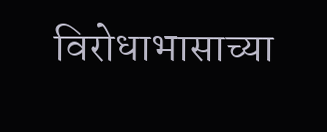विरोधाभासाच्या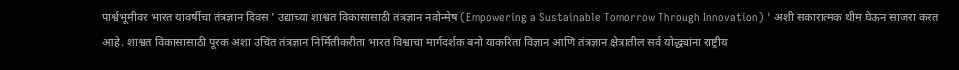पार्श्वभूमीवर भारत यावर्षीचा तंत्रज्ञान दिवस ' उद्याच्या शाश्वत विकासासाठी तंत्रज्ञान नवोन्मेष (Empowering a Sustainable Tomorrow Through Innovation) ' अशी सकारात्मक थीम घेऊन साजरा करत आहे. शाश्वत विकासासाठी पूरक अशा उचित तंत्रज्ञान निर्मितीकरीता भारत विश्वाचा मार्गदर्शक बनो याकरिता विज्ञान आणि तंत्रज्ञान क्षेत्रातील सर्व योद्ध्यांना राष्ट्रीय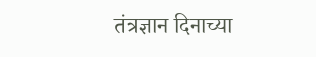तंत्रज्ञान दिनाच्या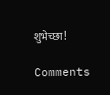शुभेच्छा!

Comments